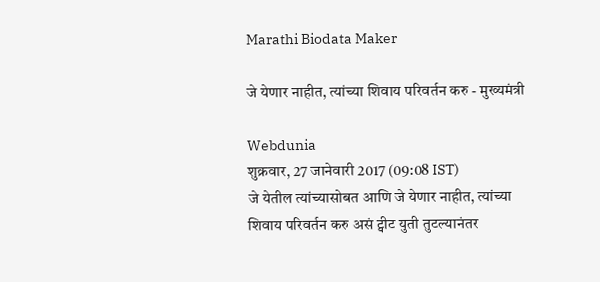Marathi Biodata Maker

जे येणार नाहीत, त्यांच्या शिवाय परिवर्तन करु - मुख्यमंत्री

Webdunia
शुक्रवार, 27 जानेवारी 2017 (09:08 IST)
जे येतील त्यांच्यासोबत आणि जे येणार नाहीत, त्यांच्या शिवाय परिवर्तन करु असं ट्वीट युती तुटल्यानंतर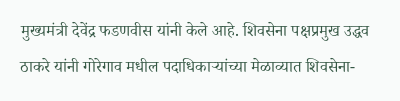मुख्यमंत्री देवेंद्र फडणवीस यांनी केले आहे. शिवसेना पक्षप्रमुख उद्धव ठाकरे यांनी गोरेगाव मधील पदाधिकाऱ्यांच्या मेळाव्यात शिवसेना-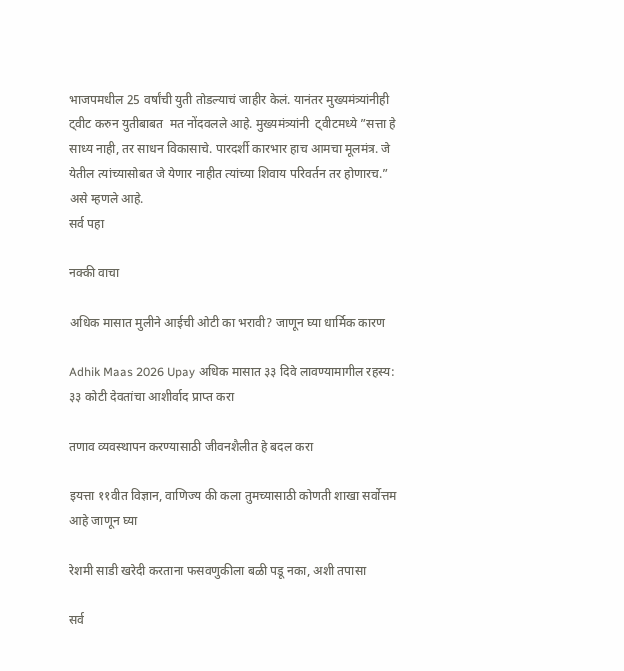भाजपमधील 25 वर्षांची युती तोडल्याचं जाहीर केलं. यानंतर मुख्यमंत्र्यांनीही ट्वीट करुन युतीबाबत  मत नोंदवलले आहे. मुख्यमंत्र्यांनी  ट्वीटमध्ये ”सत्ता हे साध्य नाही, तर साधन विकासाचे. पारदर्शी कारभार हाच आमचा मूलमंत्र. जे येतील त्यांच्यासोबत जे येणार नाहीत त्यांच्या शिवाय परिवर्तन तर होणारच.” असे म्हणले आहे.
सर्व पहा

नक्की वाचा

अधिक मासात मुलीने आईची ओटी का भरावी? जाणून घ्या धार्मिक कारण

Adhik Maas 2026 Upay अधिक मासात ३३ दिवे लावण्यामागील रहस्य: ३३ कोटी देवतांचा आशीर्वाद प्राप्त करा

तणाव व्यवस्थापन करण्यासाठी जीवनशैलीत हे बदल करा

इयत्ता ११वीत विज्ञान, वाणिज्य की कला तुमच्यासाठी कोणती शाखा सर्वोत्तम आहे जाणून घ्या

रेशमी साडी खरेदी करताना फसवणुकीला बळी पडू नका, अशी तपासा

सर्व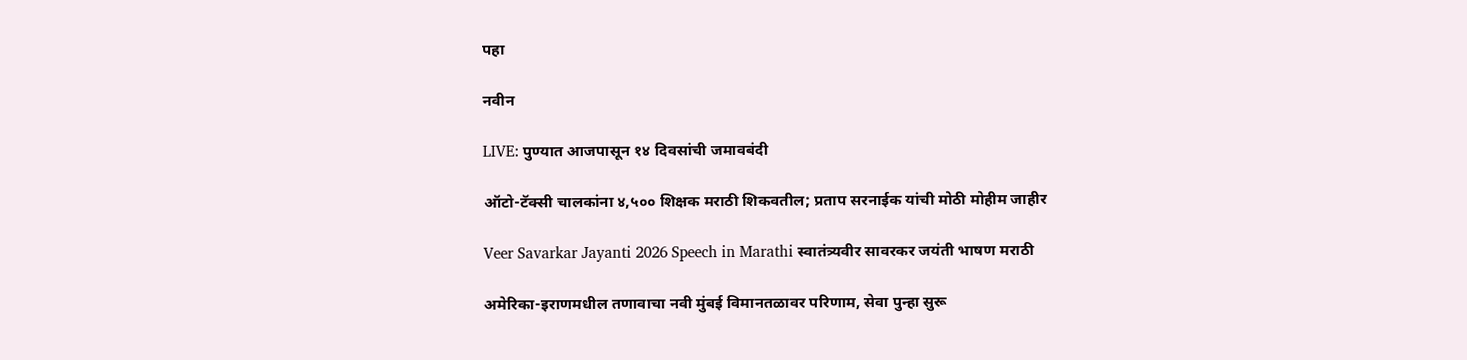पहा

नवीन

LIVE: पुण्यात आजपासून १४ दिवसांची जमावबंदी

ऑटो-टॅक्सी चालकांना ४,५०० शिक्षक मराठी शिकवतील; प्रताप सरनाईक यांची मोठी मोहीम जाहीर

Veer Savarkar Jayanti 2026 Speech in Marathi स्वातंत्र्यवीर सावरकर जयंती भाषण मराठी

अमेरिका-इराणमधील तणावाचा नवी मुंबई विमानतळावर परिणाम, सेवा पुन्हा सुरू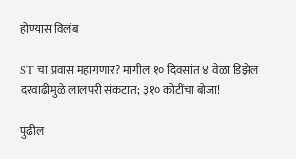होण्यास विलंब

ST चा प्रवास महागणार? मागील १० दिवसांत ४ वेळा डिझेल दरवाढीमुळे लालपरी संकटात; ३१० कोटींचा बोजा!

पुढील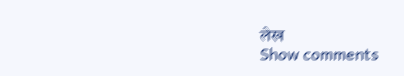लेख
Show comments